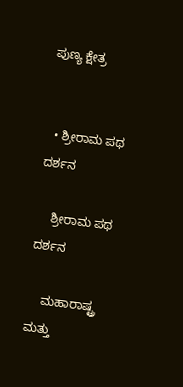ಪುಣ್ಯ ಕ್ಷೇತ್ರ


  • ಶ್ರೀರಾಮ ಪಥ ದರ್ಶನ

    ಶ್ರೀರಾಮ ಪಥ ದರ್ಶನ

    ಮಹಾರಾಷ್ಟ್ರ ಮತ್ತು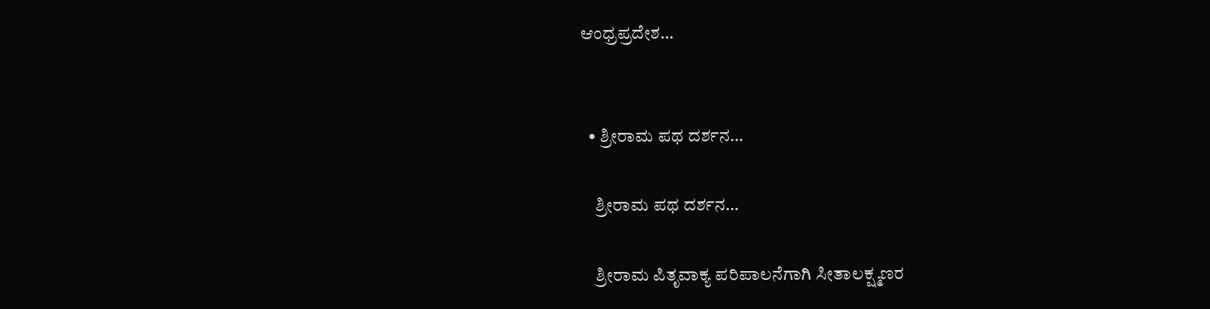ಆಂಧ್ರಪ್ರದೇಶ…


  • ಶ್ರೀರಾಮ ಪಥ ದರ್ಶನ…

    ಶ್ರೀರಾಮ ಪಥ ದರ್ಶನ…

    ಶ್ರೀರಾಮ ಪಿತೃವಾಕ್ಯ ಪರಿಪಾಲನೆಗಾಗಿ ಸೀತಾಲಕ್ಷ್ಮಣರ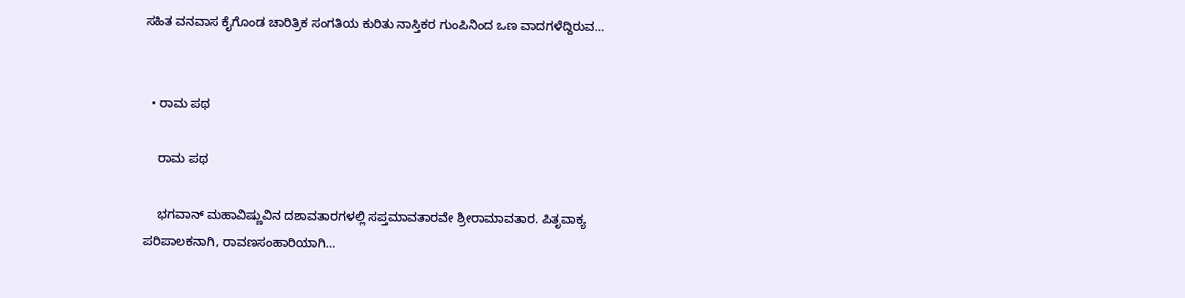ಸಹಿತ ವನವಾಸ ಕೈಗೊಂಡ ಚಾರಿತ್ರಿಕ ಸಂಗತಿಯ ಕುರಿತು ನಾಸ್ತಿಕರ ಗುಂಪಿನಿಂದ ಒಣ ವಾದಗಳೆದ್ದಿರುವ…


  • ರಾಮ ಪಥ

    ರಾಮ ಪಥ

    ಭಗವಾನ್ ಮಹಾವಿಷ್ಣುವಿನ ದಶಾವತಾರಗಳಲ್ಲಿ ಸಪ್ತಮಾವತಾರವೇ ಶ್ರೀರಾಮಾವತಾರ. ಪಿತೃವಾಕ್ಯ ಪರಿಪಾಲಕನಾಗಿ, ರಾವಣಸಂಹಾರಿಯಾಗಿ…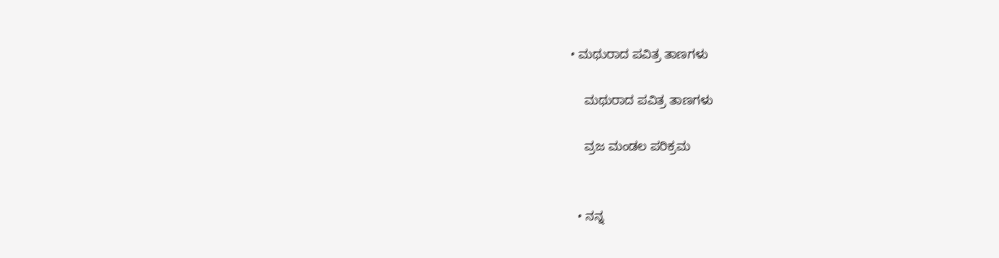• ಮಥುರಾದ ಪವಿತ್ರ ತಾಣಗಳು

    ಮಥುರಾದ ಪವಿತ್ರ ತಾಣಗಳು

    ವ್ರಜ ಮಂಡಲ ಪರಿಕ್ರಮ


  • ನನ್ನ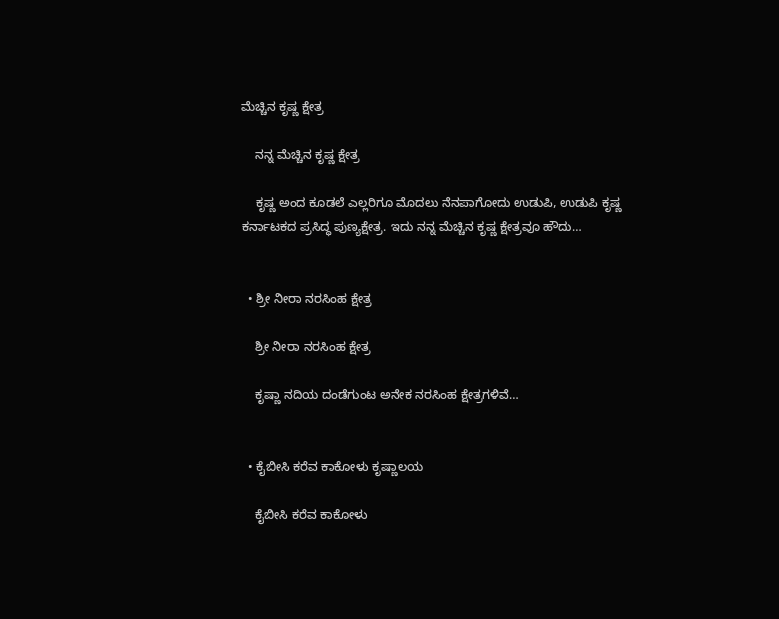ಮೆಚ್ಚಿನ ಕೃಷ್ಣ ಕ್ಷೇತ್ರ

    ನನ್ನ ಮೆಚ್ಚಿನ ಕೃಷ್ಣ ಕ್ಷೇತ್ರ

    ಕೃಷ್ಣ ಅಂದ ಕೂಡಲೆ ಎಲ್ಲರಿಗೂ ಮೊದಲು ನೆನಪಾಗೋದು ಉಡುಪಿ, ಉಡುಪಿ ಕೃಷ್ಣ ಕರ್ನಾಟಕದ ಪ್ರಸಿದ್ಧ ಪುಣ್ಯಕ್ಷೇತ್ರ. ಇದು ನನ್ನ ಮೆಚ್ಚಿನ ಕೃಷ್ಣ ಕ್ಷೇತ್ರವೂ ಹೌದು…


  • ಶ್ರೀ ನೀರಾ ನರಸಿಂಹ ಕ್ಷೇತ್ರ

    ಶ್ರೀ ನೀರಾ ನರಸಿಂಹ ಕ್ಷೇತ್ರ

    ಕೃಷ್ಣಾ ನದಿಯ ದಂಡೆಗುಂಟ ಅನೇಕ ನರಸಿಂಹ ಕ್ಷೇತ್ರಗಳಿವೆ…


  • ಕೈಬೀಸಿ ಕರೆವ ಕಾಕೋಳು ಕೃಷ್ಣಾಲಯ

    ಕೈಬೀಸಿ ಕರೆವ ಕಾಕೋಳು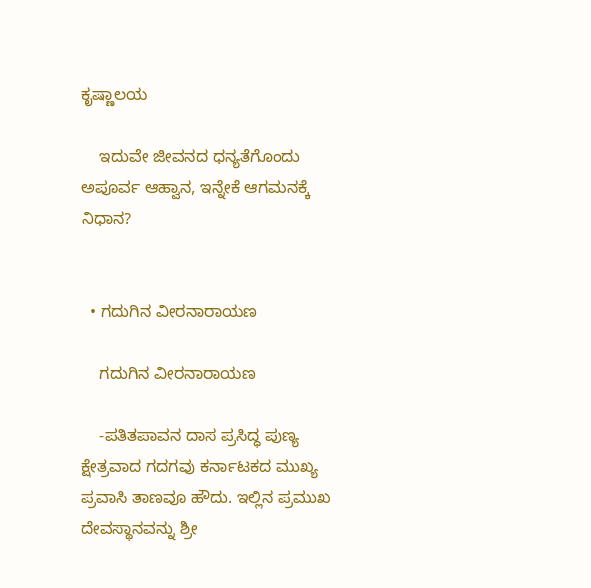ಕೃಷ್ಣಾಲಯ

    ಇದುವೇ ಜೀವನದ ಧನ್ಯತೆಗೊಂದು ಅಪೂರ್ವ ಆಹ್ವಾನ, ಇನ್ನೇಕೆ ಆಗಮನಕ್ಕೆ ನಿಧಾನ?


  • ಗದುಗಿನ ವೀರನಾರಾಯಣ

    ಗದುಗಿನ ವೀರನಾರಾಯಣ

    -ಪತಿತಪಾವನ ದಾಸ ಪ್ರಸಿದ್ಧ ಪುಣ್ಯ ಕ್ಷೇತ್ರವಾದ ಗದಗವು ಕರ್ನಾಟಕದ ಮುಖ್ಯ ಪ್ರವಾಸಿ ತಾಣವೂ ಹೌದು. ಇಲ್ಲಿನ ಪ್ರಮುಖ ದೇವಸ್ಥಾನವನ್ನು ಶ್ರೀ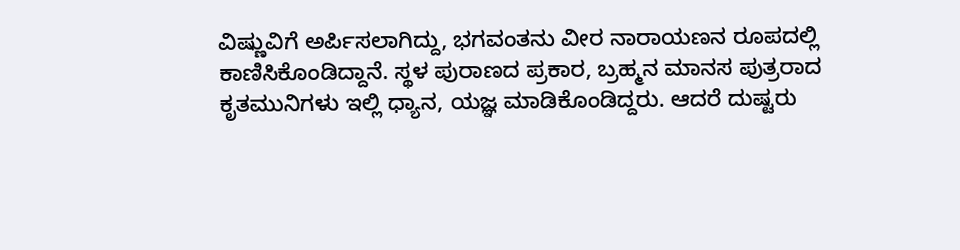ವಿಷ್ಣುವಿಗೆ ಅರ್ಪಿಸಲಾಗಿದ್ದು, ಭಗವಂತನು ವೀರ ನಾರಾಯಣನ ರೂಪದಲ್ಲಿ ಕಾಣಿಸಿಕೊಂಡಿದ್ದಾನೆ. ಸ್ಥಳ ಪುರಾಣದ ಪ್ರಕಾರ, ಬ್ರಹ್ಮನ ಮಾನಸ ಪುತ್ರರಾದ ಕೃತಮುನಿಗಳು ಇಲ್ಲಿ ಧ್ಯಾನ, ಯಜ್ಞ ಮಾಡಿಕೊಂಡಿದ್ದರು. ಆದರೆ ದುಷ್ಟರು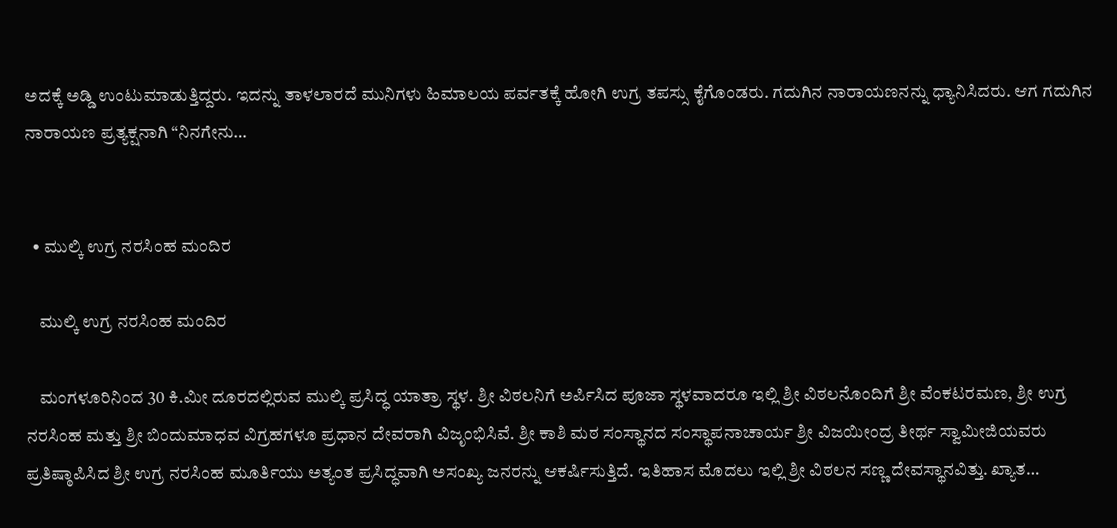ಅದಕ್ಕೆ ಅಡ್ಡಿ ಉಂಟುಮಾಡುತ್ತಿದ್ದರು. ಇದನ್ನು ತಾಳಲಾರದೆ ಮುನಿಗಳು ಹಿಮಾಲಯ ಪರ್ವತಕ್ಕೆ ಹೋಗಿ ಉಗ್ರ ತಪಸ್ಸು ಕೈಗೊಂಡರು. ಗದುಗಿನ ನಾರಾಯಣನನ್ನು ಧ್ಯಾನಿಸಿದರು. ಆಗ ಗದುಗಿನ ನಾರಾಯಣ ಪ್ರತ್ಯಕ್ಷನಾಗಿ “ನಿನಗೇನು…


  • ಮುಲ್ಕಿ ಉಗ್ರ ನರಸಿಂಹ ಮಂದಿರ

    ಮುಲ್ಕಿ ಉಗ್ರ ನರಸಿಂಹ ಮಂದಿರ

    ಮಂಗಳೂರಿನಿಂದ 30 ಕಿ.ಮೀ ದೂರದಲ್ಲಿರುವ ಮುಲ್ಕಿ ಪ್ರಸಿದ್ಧ ಯಾತ್ರಾ ಸ್ಥಳ. ಶ್ರೀ ವಿಠಲನಿಗೆ ಅರ್ಪಿಸಿದ ಪೂಜಾ ಸ್ಥಳವಾದರೂ ಇಲ್ಲಿ ಶ್ರೀ ವಿಠಲನೊಂದಿಗೆ ಶ್ರೀ ವೆಂಕಟರಮಣ, ಶ್ರೀ ಉಗ್ರ ನರಸಿಂಹ ಮತ್ತು ಶ್ರೀ ಬಿಂದುಮಾಧವ ವಿಗ್ರಹಗಳೂ ಪ್ರಧಾನ ದೇವರಾಗಿ ವಿಜೃಂಭಿಸಿವೆ. ಶ್ರೀ ಕಾಶಿ ಮಠ ಸಂಸ್ಥಾನದ ಸಂಸ್ಥಾಪನಾಚಾರ್ಯ ಶ್ರೀ ವಿಜಯೀಂದ್ರ ತೀರ್ಥ ಸ್ವಾಮೀಜಿಯವರು ಪ್ರತಿಷ್ಠಾಪಿಸಿದ ಶ್ರೀ ಉಗ್ರ ನರಸಿಂಹ ಮೂರ್ತಿಯು ಅತ್ಯಂತ ಪ್ರಸಿದ್ಧವಾಗಿ ಅಸಂಖ್ಯ ಜನರನ್ನು ಆಕರ್ಷಿಸುತ್ತಿದೆ. ಇತಿಹಾಸ ಮೊದಲು ಇಲ್ಲಿ ಶ್ರೀ ವಿಠಲನ ಸಣ್ಣ ದೇವಸ್ಥಾನವಿತ್ತು. ಖ್ಯಾತ…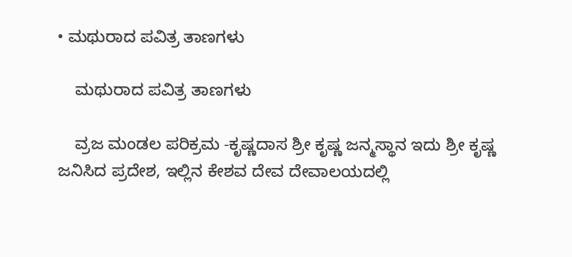• ಮಥುರಾದ ಪವಿತ್ರ ತಾಣಗಳು

    ಮಥುರಾದ ಪವಿತ್ರ ತಾಣಗಳು

    ವ್ರಜ ಮಂಡಲ ಪರಿಕ್ರಮ -ಕೃಷ್ಣದಾಸ ಶ್ರೀ ಕೃಷ್ಣ ಜನ್ಮಸ್ಥಾನ ಇದು ಶ್ರೀ ಕೃಷ್ಣ ಜನಿಸಿದ ಪ್ರದೇಶ, ಇಲ್ಲಿನ ಕೇಶವ ದೇವ ದೇವಾಲಯದಲ್ಲಿ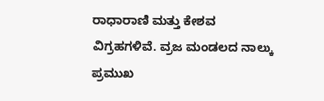ರಾಧಾರಾಣಿ ಮತ್ತು ಕೇಶವ ವಿಗ್ರಹಗಳಿವೆ. ವ್ರಜ ಮಂಡಲದ ನಾಲ್ಕು ಪ್ರಮುಖ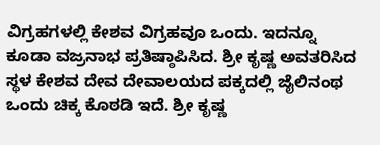ವಿಗ್ರಹಗಳಲ್ಲಿ ಕೇಶವ ವಿಗ್ರಹವೂ ಒಂದು. ಇದನ್ನೂ ಕೂಡಾ ವಜ್ರನಾಭ ಪ್ರತಿಷ್ಠಾಪಿಸಿದ. ಶ್ರೀ ಕೃಷ್ಣ ಅವತರಿಸಿದ ಸ್ಥಳ ಕೇಶವ ದೇವ ದೇವಾಲಯದ ಪಕ್ಕದಲ್ಲಿ ಜೈಲಿನಂಥ ಒಂದು ಚಿಕ್ಕ ಕೊಠಡಿ ಇದೆ. ಶ್ರೀ ಕೃಷ್ಣ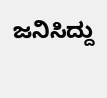ಜನಿಸಿದ್ದು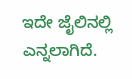ಇದೇ ಜೈಲಿನಲ್ಲಿ ಎನ್ನಲಾಗಿದೆ.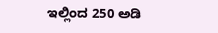ಇಲ್ಲಿಂದ 250 ಅಡಿ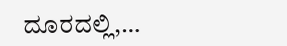ದೂರದಲ್ಲಿ,…